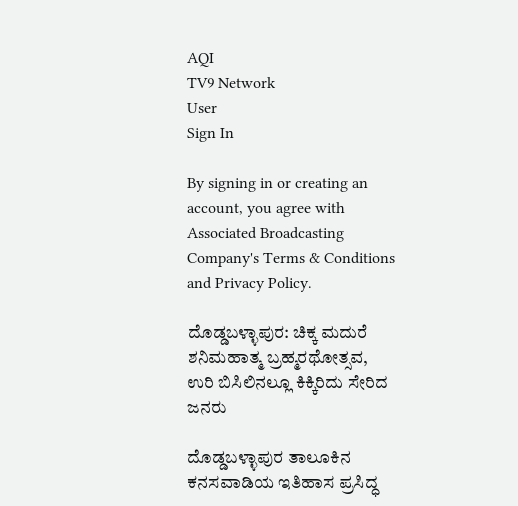AQI
TV9 Network
User
Sign In

By signing in or creating an account, you agree with Associated Broadcasting Company's Terms & Conditions and Privacy Policy.

ದೊಡ್ಡಬಳ್ಳಾಪುರ: ಚಿಕ್ಕ ಮದುರೆ ಶನಿಮಹಾತ್ಮ ಬ್ರಹ್ಮರಥೋತ್ಸವ, ಉರಿ ಬಿಸಿಲಿನಲ್ಲೂ ಕಿಕ್ಕಿರಿದು ಸೇರಿದ ಜನರು

ದೊಡ್ಡಬಳ್ಳಾಪುರ ತಾಲೂಕಿನ ಕನಸವಾಡಿಯ ಇತಿಹಾಸ ಪ್ರಸಿದ್ಧ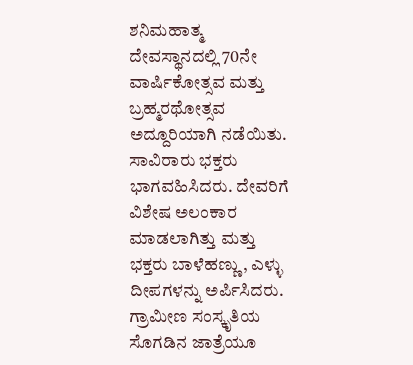ಶನಿಮಹಾತ್ಮ ದೇವಸ್ಥಾನದಲ್ಲಿ 70ನೇ ವಾರ್ಷಿಕೋತ್ಸವ ಮತ್ತು ಬ್ರಹ್ಮರಥೋತ್ಸವ ಅದ್ದೂರಿಯಾಗಿ ನಡೆಯಿತು. ಸಾವಿರಾರು ಭಕ್ತರು ಭಾಗವಹಿಸಿದರು. ದೇವರಿಗೆ ವಿಶೇಷ ಅಲಂಕಾರ ಮಾಡಲಾಗಿತ್ತು ಮತ್ತು ಭಕ್ತರು ಬಾಳೆಹಣ್ಣು, ಎಳ್ಳು ದೀಪಗಳನ್ನು ಅರ್ಪಿಸಿದರು. ಗ್ರಾಮೀಣ ಸಂಸ್ಕೃತಿಯ ಸೊಗಡಿನ ಜಾತ್ರೆಯೂ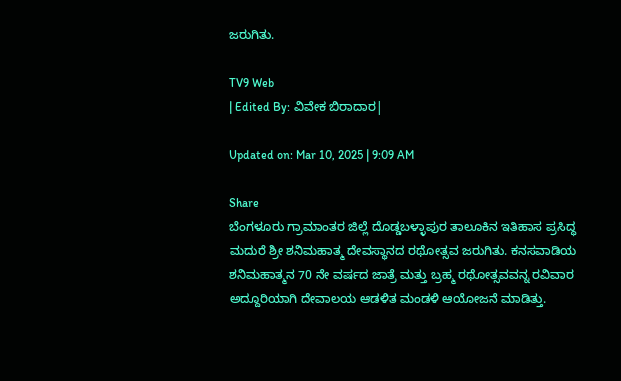ಜರುಗಿತು.

TV9 Web
| Edited By: ವಿವೇಕ ಬಿರಾದಾರ|

Updated on: Mar 10, 2025 | 9:09 AM

Share
ಬೆಂಗಳೂರು ಗ್ರಾಮಾಂತರ ಜಿಲ್ಲೆ ದೊಡ್ಡಬಳ್ಳಾಪುರ ತಾಲೂಕಿನ ಇತಿಹಾಸ ಪ್ರಸಿದ್ಧ ಮದುರೆ ಶ್ರೀ ಶನಿಮಹಾತ್ಮ ದೇವಸ್ಥಾನದ ರಥೋತ್ಸವ ಜರುಗಿತು. ಕನಸವಾಡಿಯ ಶನಿಮಹಾತ್ಮನ 70 ನೇ ವರ್ಷದ ಜಾತ್ರೆ ಮತ್ತು ಬ್ರಹ್ಮ ರಥೋತ್ಸವವನ್ನ ರವಿವಾರ ಅದ್ದೂರಿಯಾಗಿ ದೇವಾಲಯ ಆಡಳಿತ ಮಂಡಳಿ ಆಯೋಜನೆ ಮಾಡಿತ್ತು.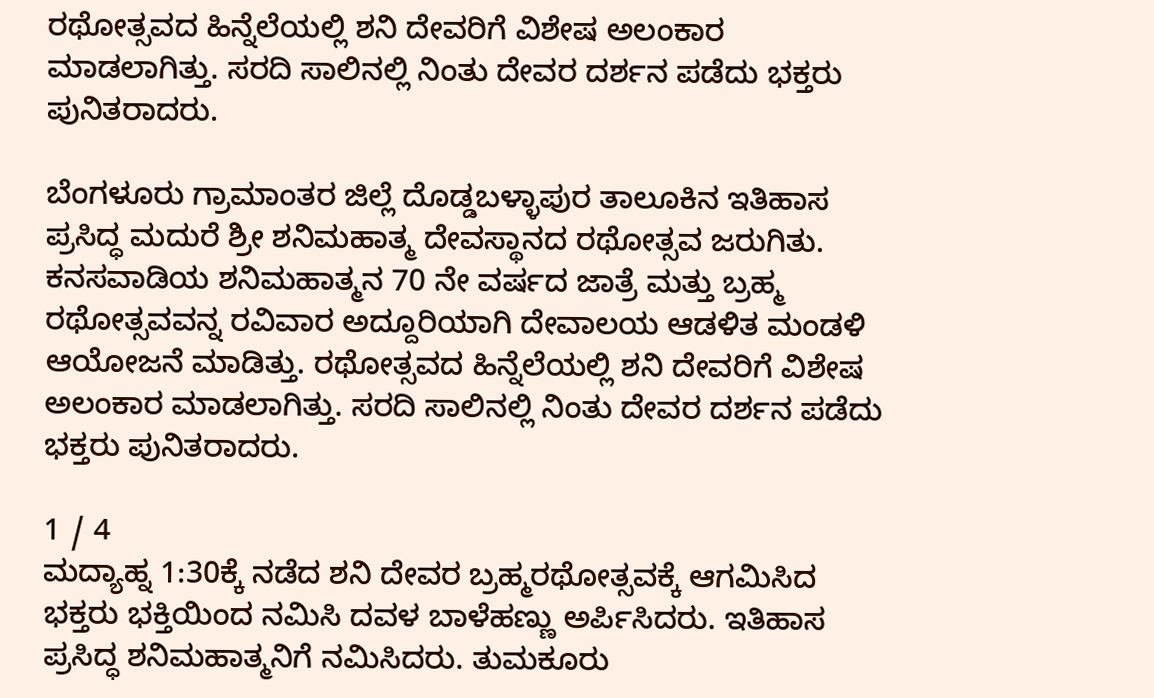ರಥೋತ್ಸವದ ಹಿನ್ನೆಲೆಯಲ್ಲಿ ಶನಿ ದೇವರಿಗೆ ವಿಶೇಷ ಅಲಂಕಾರ ಮಾಡಲಾಗಿತ್ತು. ಸರದಿ ಸಾಲಿನಲ್ಲಿ ನಿಂತು ದೇವರ ದರ್ಶನ ಪಡೆದು ಭಕ್ತರು ಪುನಿತರಾದರು.

ಬೆಂಗಳೂರು ಗ್ರಾಮಾಂತರ ಜಿಲ್ಲೆ ದೊಡ್ಡಬಳ್ಳಾಪುರ ತಾಲೂಕಿನ ಇತಿಹಾಸ ಪ್ರಸಿದ್ಧ ಮದುರೆ ಶ್ರೀ ಶನಿಮಹಾತ್ಮ ದೇವಸ್ಥಾನದ ರಥೋತ್ಸವ ಜರುಗಿತು. ಕನಸವಾಡಿಯ ಶನಿಮಹಾತ್ಮನ 70 ನೇ ವರ್ಷದ ಜಾತ್ರೆ ಮತ್ತು ಬ್ರಹ್ಮ ರಥೋತ್ಸವವನ್ನ ರವಿವಾರ ಅದ್ದೂರಿಯಾಗಿ ದೇವಾಲಯ ಆಡಳಿತ ಮಂಡಳಿ ಆಯೋಜನೆ ಮಾಡಿತ್ತು. ರಥೋತ್ಸವದ ಹಿನ್ನೆಲೆಯಲ್ಲಿ ಶನಿ ದೇವರಿಗೆ ವಿಶೇಷ ಅಲಂಕಾರ ಮಾಡಲಾಗಿತ್ತು. ಸರದಿ ಸಾಲಿನಲ್ಲಿ ನಿಂತು ದೇವರ ದರ್ಶನ ಪಡೆದು ಭಕ್ತರು ಪುನಿತರಾದರು.

1 / 4
ಮದ್ಯಾಹ್ನ 1:30ಕ್ಕೆ ನಡೆದ ಶನಿ ದೇವರ ಬ್ರಹ್ಮರಥೋತ್ಸವಕ್ಕೆ ಆಗಮಿಸಿದ ಭಕ್ತರು ಭಕ್ತಿಯಿಂದ ನಮಿಸಿ ದವಳ ಬಾಳೆಹಣ್ಣು ಅರ್ಪಿಸಿದರು. ಇತಿಹಾಸ ಪ್ರಸಿದ್ಧ ಶನಿಮಹಾತ್ಮನಿಗೆ ನಮಿಸಿದರು. ತುಮಕೂರು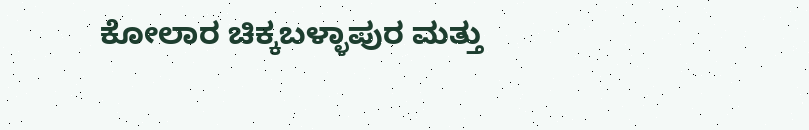ಕೋಲಾರ ಚಿಕ್ಕಬಳ್ಳಾಪುರ ಮತ್ತು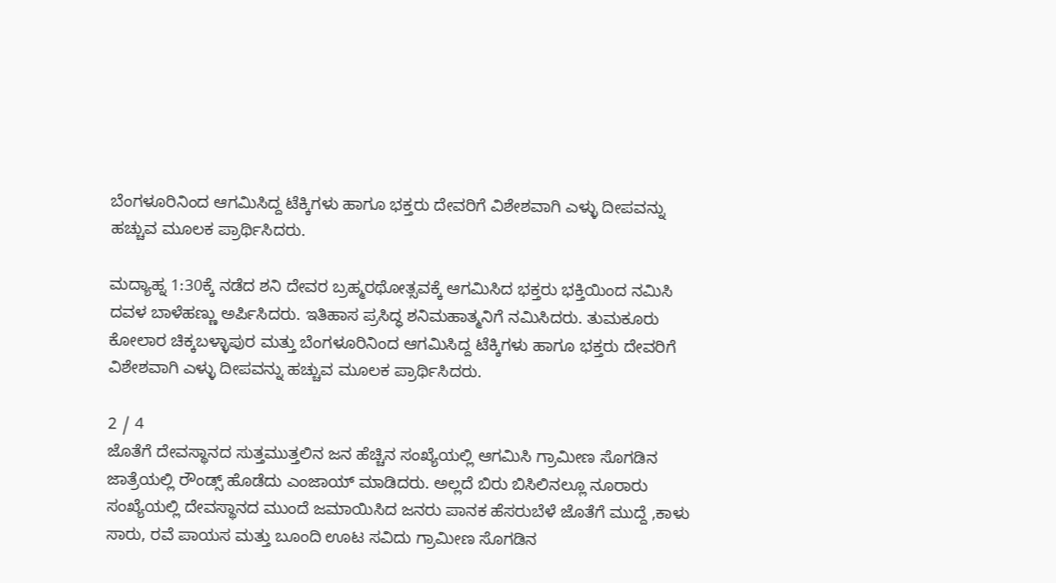ಬೆಂಗಳೂರಿನಿಂದ ಆಗಮಿಸಿದ್ದ ಟೆಕ್ಕಿಗಳು ಹಾಗೂ ಭಕ್ತರು ದೇವರಿಗೆ ವಿಶೇಶವಾಗಿ ಎಳ್ಳು ದೀಪವನ್ನು ಹಚ್ಚುವ ಮೂಲಕ ಪ್ರಾರ್ಥಿಸಿದರು.

ಮದ್ಯಾಹ್ನ 1:30ಕ್ಕೆ ನಡೆದ ಶನಿ ದೇವರ ಬ್ರಹ್ಮರಥೋತ್ಸವಕ್ಕೆ ಆಗಮಿಸಿದ ಭಕ್ತರು ಭಕ್ತಿಯಿಂದ ನಮಿಸಿ ದವಳ ಬಾಳೆಹಣ್ಣು ಅರ್ಪಿಸಿದರು. ಇತಿಹಾಸ ಪ್ರಸಿದ್ಧ ಶನಿಮಹಾತ್ಮನಿಗೆ ನಮಿಸಿದರು. ತುಮಕೂರು ಕೋಲಾರ ಚಿಕ್ಕಬಳ್ಳಾಪುರ ಮತ್ತು ಬೆಂಗಳೂರಿನಿಂದ ಆಗಮಿಸಿದ್ದ ಟೆಕ್ಕಿಗಳು ಹಾಗೂ ಭಕ್ತರು ದೇವರಿಗೆ ವಿಶೇಶವಾಗಿ ಎಳ್ಳು ದೀಪವನ್ನು ಹಚ್ಚುವ ಮೂಲಕ ಪ್ರಾರ್ಥಿಸಿದರು.

2 / 4
ಜೊತೆಗೆ ದೇವಸ್ಥಾನದ ಸುತ್ತಮುತ್ತಲಿನ ಜನ ಹೆಚ್ಚಿನ ಸಂಖ್ಯೆಯಲ್ಲಿ ಆಗಮಿಸಿ ಗ್ರಾಮೀಣ ಸೊಗಡಿನ ಜಾತ್ರೆಯಲ್ಲಿ ರೌಂಡ್ಸ್ ಹೊಡೆದು ಎಂಜಾಯ್ ಮಾಡಿದರು. ಅಲ್ಲದೆ ಬಿರು ಬಿಸಿಲಿನಲ್ಲೂ ನೂರಾರು ಸಂಖ್ಯೆಯಲ್ಲಿ ದೇವಸ್ಥಾನದ ಮುಂದೆ ಜಮಾಯಿಸಿದ ಜನರು ಪಾನಕ ಹೆಸರುಬೆಳೆ ಜೊತೆಗೆ ಮುದ್ದೆ ,ಕಾಳು ಸಾರು, ರವೆ ಪಾಯಸ ಮತ್ತು ಬೂಂದಿ ಊಟ ಸವಿದು ಗ್ರಾಮೀಣ ಸೊಗಡಿನ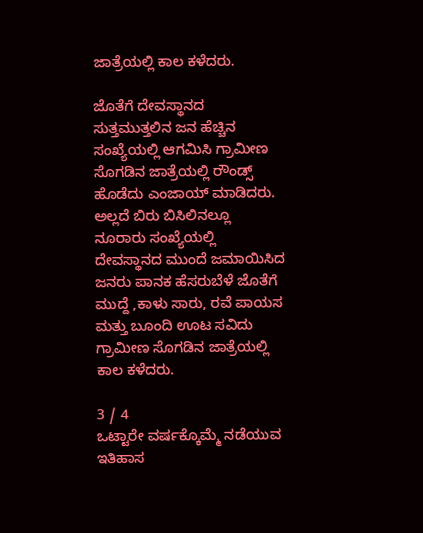ಜಾತ್ರೆಯಲ್ಲಿ ಕಾಲ ಕಳೆದರು.

ಜೊತೆಗೆ ದೇವಸ್ಥಾನದ ಸುತ್ತಮುತ್ತಲಿನ ಜನ ಹೆಚ್ಚಿನ ಸಂಖ್ಯೆಯಲ್ಲಿ ಆಗಮಿಸಿ ಗ್ರಾಮೀಣ ಸೊಗಡಿನ ಜಾತ್ರೆಯಲ್ಲಿ ರೌಂಡ್ಸ್ ಹೊಡೆದು ಎಂಜಾಯ್ ಮಾಡಿದರು. ಅಲ್ಲದೆ ಬಿರು ಬಿಸಿಲಿನಲ್ಲೂ ನೂರಾರು ಸಂಖ್ಯೆಯಲ್ಲಿ ದೇವಸ್ಥಾನದ ಮುಂದೆ ಜಮಾಯಿಸಿದ ಜನರು ಪಾನಕ ಹೆಸರುಬೆಳೆ ಜೊತೆಗೆ ಮುದ್ದೆ ,ಕಾಳು ಸಾರು, ರವೆ ಪಾಯಸ ಮತ್ತು ಬೂಂದಿ ಊಟ ಸವಿದು ಗ್ರಾಮೀಣ ಸೊಗಡಿನ ಜಾತ್ರೆಯಲ್ಲಿ ಕಾಲ ಕಳೆದರು.

3 / 4
ಒಟ್ಟಾರೇ ವರ್ಷಕ್ಕೊಮ್ಮೆ ನಡೆಯುವ ಇತಿಹಾಸ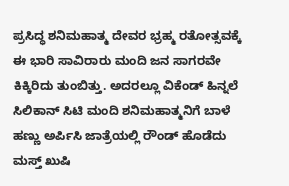ಪ್ರಸಿದ್ಧ ಶನಿಮಹಾತ್ಮ ದೇವರ ಭ್ರಹ್ಮ ರತೋತ್ಸವಕ್ಕೆ ಈ ಭಾರಿ ಸಾವಿರಾರು ಮಂದಿ ಜನ ಸಾಗರವೇ ಕಿಕ್ಕಿರಿದು ತುಂಬಿತ್ತು. ಅದರಲ್ಲೂ ವಿಕೆಂಡ್ ಹಿನ್ನಲೆ ಸಿಲಿಕಾನ್ ಸಿಟಿ ಮಂದಿ ಶನಿಮಹಾತ್ಮನಿಗೆ ಬಾಳೆ ಹಣ್ಣು ಅರ್ಪಿಸಿ ಜಾತ್ರೆಯಲ್ಲಿ ರೌಂಡ್ ಹೊಡೆದು ಮಸ್ತ್ ಖುಷಿ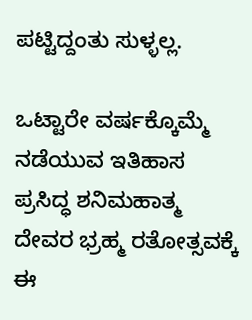ಪಟ್ಟಿದ್ದಂತು ಸುಳ್ಳಲ್ಲ.

ಒಟ್ಟಾರೇ ವರ್ಷಕ್ಕೊಮ್ಮೆ ನಡೆಯುವ ಇತಿಹಾಸ ಪ್ರಸಿದ್ಧ ಶನಿಮಹಾತ್ಮ ದೇವರ ಭ್ರಹ್ಮ ರತೋತ್ಸವಕ್ಕೆ ಈ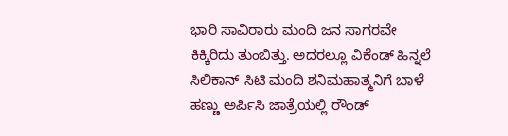ಭಾರಿ ಸಾವಿರಾರು ಮಂದಿ ಜನ ಸಾಗರವೇ ಕಿಕ್ಕಿರಿದು ತುಂಬಿತ್ತು. ಅದರಲ್ಲೂ ವಿಕೆಂಡ್ ಹಿನ್ನಲೆ ಸಿಲಿಕಾನ್ ಸಿಟಿ ಮಂದಿ ಶನಿಮಹಾತ್ಮನಿಗೆ ಬಾಳೆ ಹಣ್ಣು ಅರ್ಪಿಸಿ ಜಾತ್ರೆಯಲ್ಲಿ ರೌಂಡ್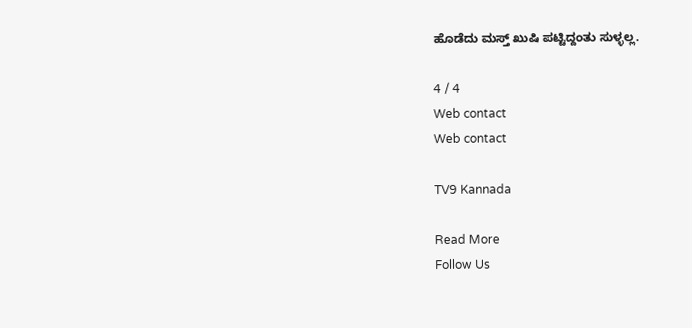ಹೊಡೆದು ಮಸ್ತ್ ಖುಷಿ ಪಟ್ಟಿದ್ದಂತು ಸುಳ್ಳಲ್ಲ.

4 / 4
Web contact
Web contact

TV9 Kannada

Read More
Follow Us